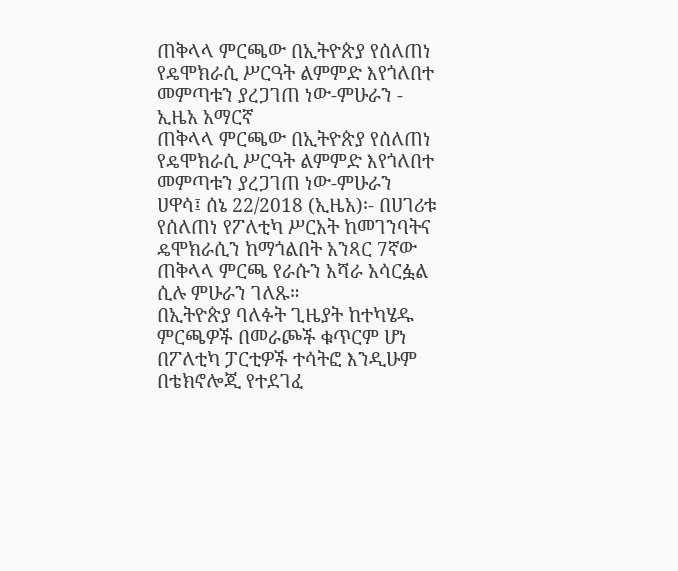ጠቅላላ ምርጫው በኢትዮጵያ የሰለጠነ የዴሞክራሲ ሥርዓት ልምምድ እየጎለበተ መምጣቱን ያረጋገጠ ነው-ምሁራን - ኢዜአ አማርኛ
ጠቅላላ ምርጫው በኢትዮጵያ የሰለጠነ የዴሞክራሲ ሥርዓት ልምምድ እየጎለበተ መምጣቱን ያረጋገጠ ነው-ምሁራን
ሀዋሳ፤ ሰኔ 22/2018 (ኢዜአ)፡- በሀገሪቱ የሰለጠነ የፖለቲካ ሥርአት ከመገንባትና ዴሞክራሲን ከማጎልበት አንጻር 7ኛው ጠቅላላ ምርጫ የራሱን አሻራ አሳርፏል ሲሉ ምሁራን ገለጹ።
በኢትዮጵያ ባለፉት ጊዜያት ከተካሄዱ ምርጫዎች በመራጮች ቁጥርም ሆነ በፖለቲካ ፓርቲዎች ተሳትፎ እንዲሁም በቴክኖሎጂ የተደገፈ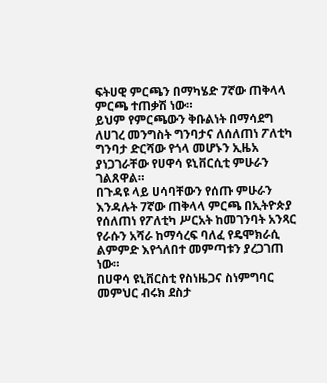ፍትሀዊ ምርጫን በማካሄድ 7ኛው ጠቅላላ ምርጫ ተጠቃሽ ነው።
ይህም የምርጫውን ቅቡልነት በማሳደግ ለሀገረ መንግስት ግንባታና ለሰለጠነ ፖለቲካ ግንባታ ድርሻው የጎላ መሆኑን ኢዜአ ያነጋገራቸው የሀዋሳ ዩኒቨርሲቲ ምሁራን ገልጸዋል።
በጉዳዩ ላይ ሀሳባቸውን የሰጡ ምሁራን እንዳሉት 7ኛው ጠቅላላ ምርጫ በኢትዮጵያ የሰለጠነ የፖለቲካ ሥርአት ከመገንባት አንጻር የራሱን አሻራ ከማሳረፍ ባለፈ የዴሞክራሲ ልምምድ እየጎለበተ መምጣቱን ያረጋገጠ ነው።
በሀዋሳ ዩኒቨርስቲ የስነዜጋና ስነምግባር መምህር ብሩክ ደስታ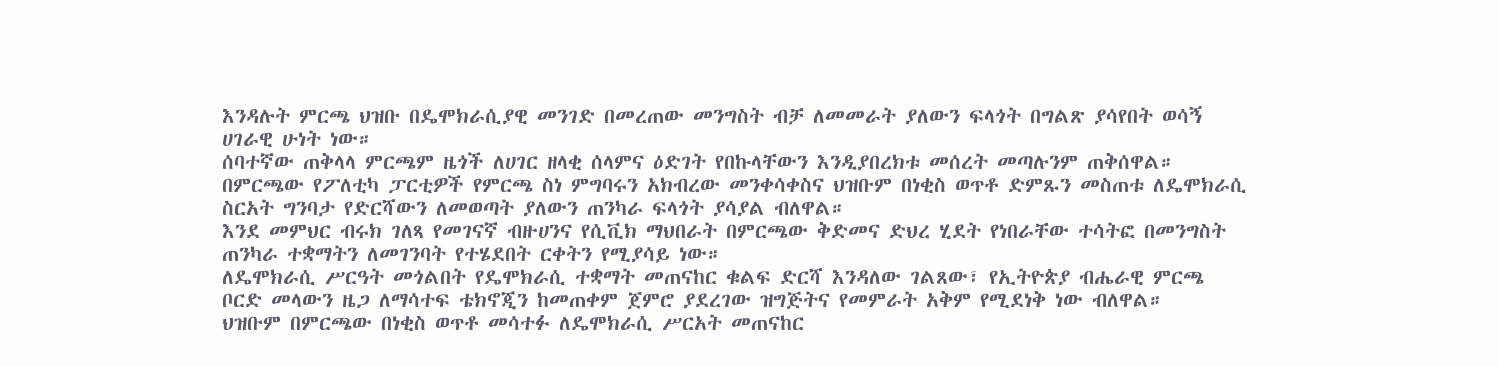እንዳሉት ምርጫ ህዝቡ በዴሞክራሲያዊ መንገድ በመረጠው መንግስት ብቻ ለመመራት ያለውን ፍላጎት በግልጽ ያሳየበት ወሳኝ ሀገራዊ ሁነት ነው።
ሰባተኛው ጠቅላላ ምርጫም ዜጎች ለሀገር ዘላቂ ሰላምና ዕድገት የበኩላቸውን እንዲያበረክቱ መሰረት መጣሉንም ጠቅሰዋል።
በምርጫው የፖለቲካ ፓርቲዎች የምርጫ ስነ ምግባሩን አክብረው መንቀሳቀስና ህዝቡም በነቂስ ወጥቶ ድምጹን መስጠቱ ለዴሞክራሲ ስርአት ግንባታ የድርሻውን ለመወጣት ያለውን ጠንካራ ፍላጎት ያሳያል ብለዋል።
እንደ መምህር ብሩክ ገለጻ የመገናኛ ብዙሀንና የሲቪክ ማህበራት በምርጫው ቅድመና ድህረ ሂደት የነበራቸው ተሳትፎ በመንግስት ጠንካራ ተቋማትን ለመገንባት የተሄደበት ርቀትን የሚያሳይ ነው።
ለዴሞክራሲ ሥርዓት መጎልበት የዴሞክራሲ ተቋማት መጠናከር ቁልፍ ድርሻ እንዳለው ገልጸው፣ የኢትዮጵያ ብሔራዊ ምርጫ ቦርድ መላውን ዜጋ ለማሳተፍ ቴክኖጂን ከመጠቀም ጀምሮ ያደረገው ዝግጅትና የመምራት አቅም የሚደነቅ ነው ብለዋል።
ህዝቡም በምርጫው በነቂስ ወጥቶ መሳተፉ ለዴሞክራሲ ሥርአት መጠናከር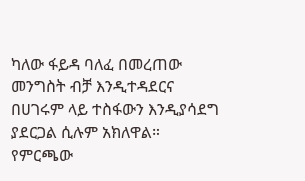ካለው ፋይዳ ባለፈ በመረጠው መንግስት ብቻ እንዲተዳደርና በሀገሩም ላይ ተስፋውን እንዲያሳደግ ያደርጋል ሲሉም አክለዋል።
የምርጫው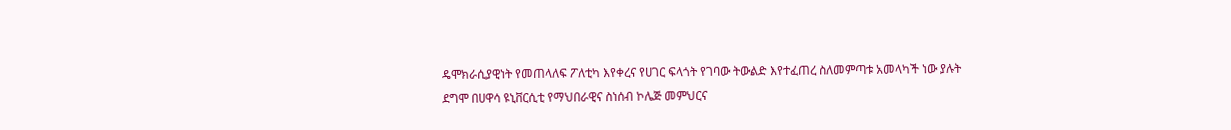ዴሞክራሲያዊነት የመጠላለፍ ፖለቲካ እየቀረና የሀገር ፍላጎት የገባው ትውልድ እየተፈጠረ ስለመምጣቱ አመላካች ነው ያሉት ደግሞ በሀዋሳ ዩኒቨርሲቲ የማህበራዊና ስነሰብ ኮሌጅ መምህርና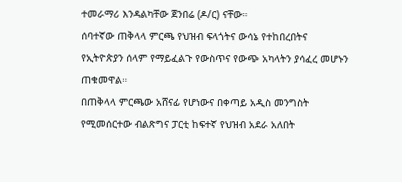ተመራማሪ እንዳልካቸው ጀንበሬ (ዶ/ር) ናቸው።
ሰባተኛው ጠቅላላ ምርጫ የህዝብ ፍላጎትና ውሳኔ የተከበረበትና የኢትዮጵያን ሰላም የማይፈልጉ የውስጥና የውጭ አካላትን ያሳፈረ መሆኑን ጠቁመዋል።
በጠቅላላ ምርጫው አሸናፊ የሆነውና በቀጣይ አዲስ መንግስት የሚመሰርተው ብልጽግና ፓርቲ ከፍተኛ የህዝብ አደራ አለበት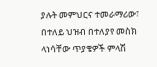ያሉት መምህርና ተመራማሪው፣ በተለይ ህዝብ በተለያየ መስክ ላነሳቸው ጥያቄዎች ምላሽ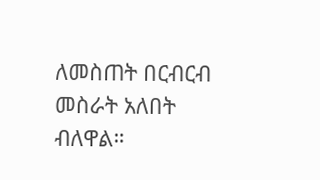ለመስጠት በርብርብ መስራት አለበት ብለዋል።